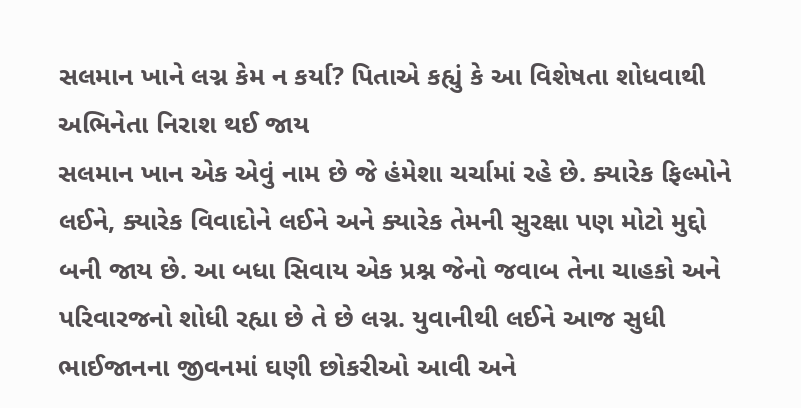સલમાન ખાને લગ્ન કેમ ન કર્યા? પિતાએ કહ્યું કે આ વિશેષતા શોધવાથી અભિનેતા નિરાશ થઈ જાય
સલમાન ખાન એક એવું નામ છે જે હંમેશા ચર્ચામાં રહે છે. ક્યારેક ફિલ્મોને લઈને, ક્યારેક વિવાદોને લઈને અને ક્યારેક તેમની સુરક્ષા પણ મોટો મુદ્દો બની જાય છે. આ બધા સિવાય એક પ્રશ્ન જેનો જવાબ તેના ચાહકો અને પરિવારજનો શોધી રહ્યા છે તે છે લગ્ન. યુવાનીથી લઈને આજ સુધી ભાઈજાનના જીવનમાં ઘણી છોકરીઓ આવી અને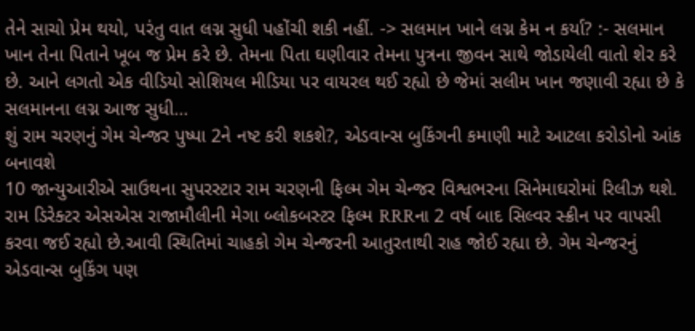તેને સાચો પ્રેમ થયો, પરંતુ વાત લગ્ન સુધી પહોંચી શકી નહીં. -> સલમાન ખાને લગ્ન કેમ ન કર્યા? :- સલમાન ખાન તેના પિતાને ખૂબ જ પ્રેમ કરે છે. તેમના પિતા ઘણીવાર તેમના પુત્રના જીવન સાથે જોડાયેલી વાતો શેર કરે છે. આને લગતો એક વીડિયો સોશિયલ મીડિયા પર વાયરલ થઈ રહ્યો છે જેમાં સલીમ ખાન જણાવી રહ્યા છે કે સલમાનના લગ્ન આજ સુધી…
શું રામ ચરણનું ગેમ ચેન્જર પુષ્પા 2ને નષ્ટ કરી શકશે?, એડવાન્સ બુકિંગની કમાણી માટે આટલા કરોડોનો આંક બનાવશે
10 જાન્યુઆરીએ સાઉથના સુપરસ્ટાર રામ ચરણની ફિલ્મ ગેમ ચેન્જર વિશ્વભરના સિનેમાઘરોમાં રિલીઝ થશે. રામ ડિરેક્ટર એસએસ રાજામૌલીની મેગા બ્લોકબસ્ટર ફિલ્મ RRRના 2 વર્ષ બાદ સિલ્વર સ્ક્રીન પર વાપસી કરવા જઈ રહ્યો છે.આવી સ્થિતિમાં ચાહકો ગેમ ચેન્જરની આતુરતાથી રાહ જોઈ રહ્યા છે. ગેમ ચેન્જરનું એડવાન્સ બુકિંગ પણ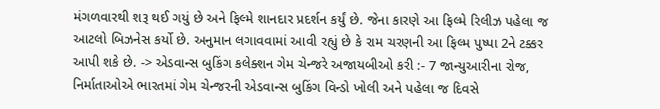મંગળવારથી શરૂ થઈ ગયું છે અને ફિલ્મે શાનદાર પ્રદર્શન કર્યું છે. જેના કારણે આ ફિલ્મે રિલીઝ પહેલા જ આટલો બિઝનેસ કર્યો છે. અનુમાન લગાવવામાં આવી રહ્યું છે કે રામ ચરણની આ ફિલ્મ પુષ્પા 2ને ટક્કર આપી શકે છે. -> એડવાન્સ બુકિંગ કલેક્શન ગેમ ચેન્જરે અજાયબીઓ કરી :- 7 જાન્યુઆરીના રોજ, નિર્માતાઓએ ભારતમાં ગેમ ચેન્જરની એડવાન્સ બુકિંગ વિન્ડો ખોલી અને પહેલા જ દિવસે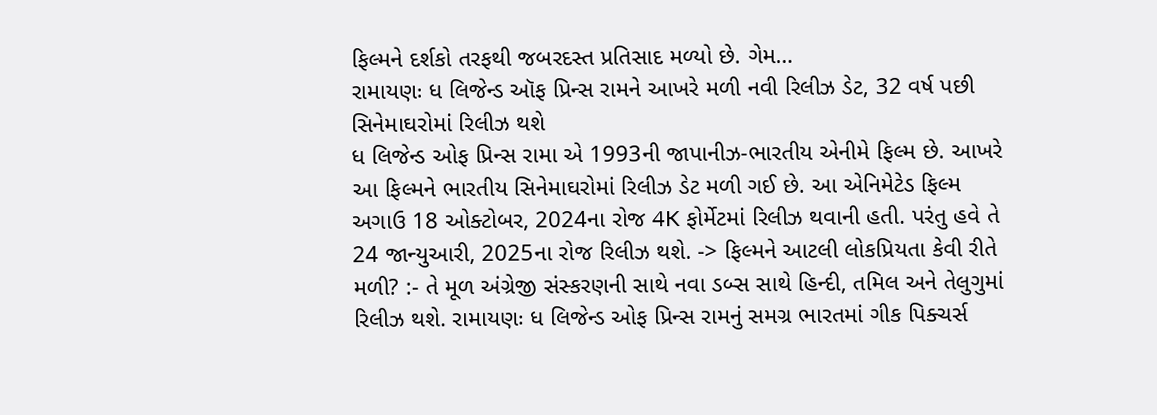ફિલ્મને દર્શકો તરફથી જબરદસ્ત પ્રતિસાદ મળ્યો છે. ગેમ…
રામાયણઃ ધ લિજેન્ડ ઑફ પ્રિન્સ રામને આખરે મળી નવી રિલીઝ ડેટ, 32 વર્ષ પછી સિનેમાઘરોમાં રિલીઝ થશે
ધ લિજેન્ડ ઓફ પ્રિન્સ રામા એ 1993ની જાપાનીઝ-ભારતીય એનીમે ફિલ્મ છે. આખરે આ ફિલ્મને ભારતીય સિનેમાઘરોમાં રિલીઝ ડેટ મળી ગઈ છે. આ એનિમેટેડ ફિલ્મ અગાઉ 18 ઓક્ટોબર, 2024ના રોજ 4K ફોર્મેટમાં રિલીઝ થવાની હતી. પરંતુ હવે તે 24 જાન્યુઆરી, 2025ના રોજ રિલીઝ થશે. -> ફિલ્મને આટલી લોકપ્રિયતા કેવી રીતે મળી? :- તે મૂળ અંગ્રેજી સંસ્કરણની સાથે નવા ડબ્સ સાથે હિન્દી, તમિલ અને તેલુગુમાં રિલીઝ થશે. રામાયણઃ ધ લિજેન્ડ ઓફ પ્રિન્સ રામનું સમગ્ર ભારતમાં ગીક પિક્ચર્સ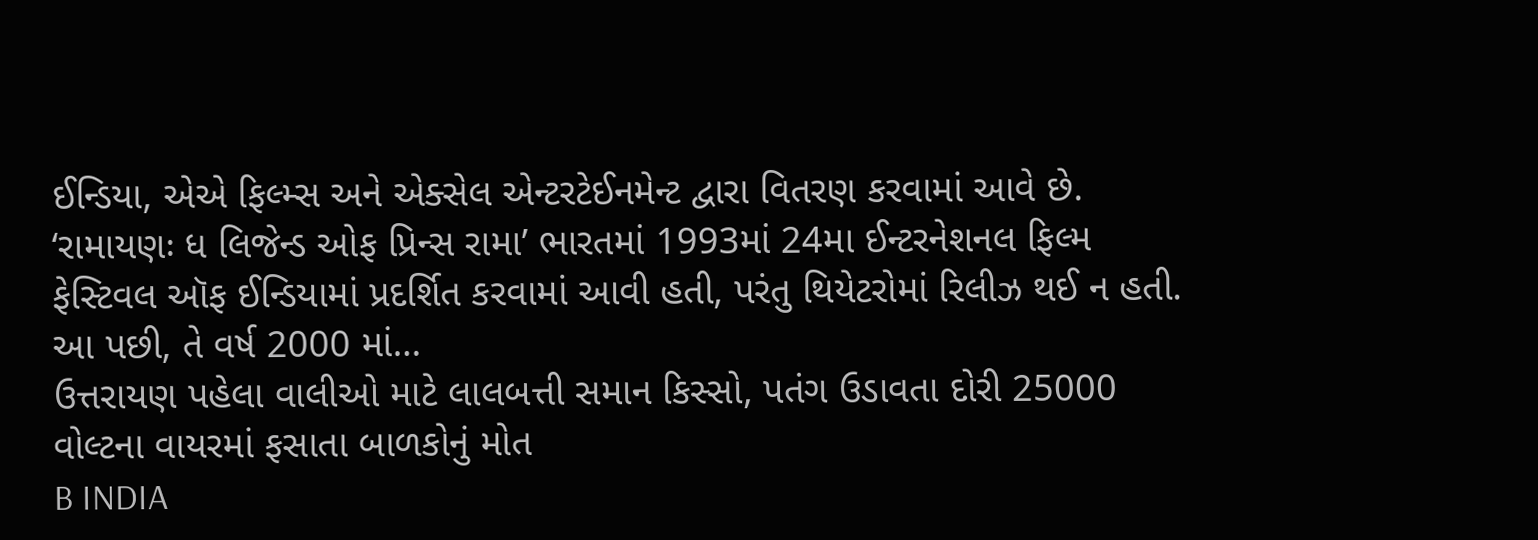ઈન્ડિયા, એએ ફિલ્મ્સ અને એક્સેલ એન્ટરટેઈનમેન્ટ દ્વારા વિતરણ કરવામાં આવે છે. ‘રામાયણઃ ધ લિજેન્ડ ઓફ પ્રિન્સ રામા’ ભારતમાં 1993માં 24મા ઈન્ટરનેશનલ ફિલ્મ ફેસ્ટિવલ ઑફ ઈન્ડિયામાં પ્રદર્શિત કરવામાં આવી હતી, પરંતુ થિયેટરોમાં રિલીઝ થઈ ન હતી. આ પછી, તે વર્ષ 2000 માં…
ઉત્તરાયણ પહેલા વાલીઓ માટે લાલબત્તી સમાન કિસ્સો, પતંગ ઉડાવતા દોરી 25000 વોલ્ટના વાયરમાં ફસાતા બાળકોનું મોત
B INDIA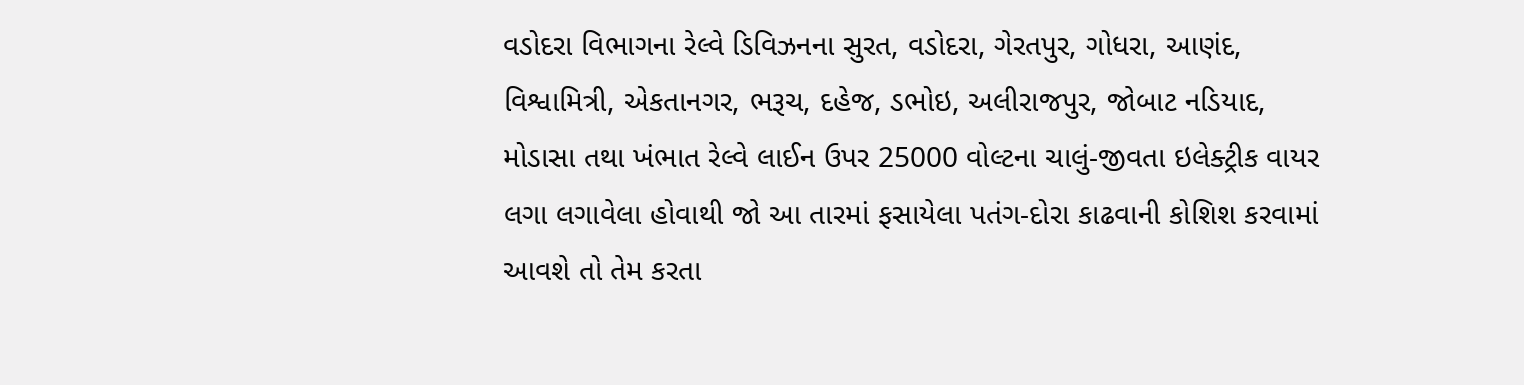વડોદરા વિભાગના રેલ્વે ડિવિઝનના સુરત, વડોદરા, ગેરતપુર, ગોધરા, આણંદ, વિશ્વામિત્રી, એકતાનગર, ભરૂચ, દહેજ, ડભોઇ, અલીરાજપુર, જોબાટ નડિયાદ, મોડાસા તથા ખંભાત રેલ્વે લાઈન ઉપર 25000 વોલ્ટના ચાલું-જીવતા ઇલેક્ટ્રીક વાયર લગા લગાવેલા હોવાથી જો આ તારમાં ફસાયેલા પતંગ-દોરા કાઢવાની કોશિશ કરવામાં આવશે તો તેમ કરતા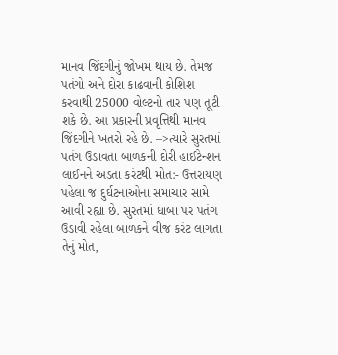માનવ જિંદગીનું જોખમ થાય છે. તેમજ પતંગો અને દોરા કાઢવાની કોશિશ કરવાથી 25000 વોલ્ટનો તાર પણ તૂટી શકે છે. આ પ્રકારની પ્રવૃત્તિથી માનવ જિંદગીને ખતરો રહે છે. –>ત્યારે સુરતમાં પતંગ ઉડાવતા બાળકની દોરી હાઈટેન્શન લાઈનને અડતા કરંટથી મોત:- ઉત્તરાયણ પહેલા જ દુર્ઘટનાઓના સમાચાર સામે આવી રહ્યા છે. સુરતમાં ધાબા પર પતંગ ઉડાવી રહેલા બાળકને વીજ કરંટ લાગતા તેનું મોત,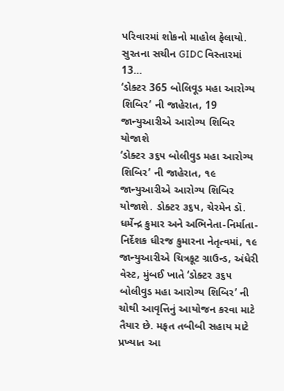પરિવારમાં શોકનો માહોલ ફેલાયો. સુરતના સચીન GIDC વિસ્તારમાં 13…
‘ડોક્ટર 365 બોલિવૂડ મહા આરોગ્ય શિબિર’ ની જાહેરાત, 19 જાન્યુઆરીએ આરોગ્ય શિબિર યોજાશે
‘ડોક્ટર ૩૬૫ બોલીવુડ મહા આરોગ્ય શિબિર’ ની જાહેરાત, ૧૯ જાન્યુઆરીએ આરોગ્ય શિબિર યોજાશે. ડોક્ટર ૩૬૫, ચેરમેન ડૉ. ધર્મેન્દ્ર કુમાર અને અભિનેતા-નિર્માતા-નિર્દેશક ધીરજ કુમારના નેતૃત્વમાં, ૧૯ જાન્યુઆરીએ ચિત્રકૂટ ગ્રાઉન્ડ, અંધેરી વેસ્ટ, મુંબઈ ખાતે ‘ડોક્ટર ૩૬૫ બોલીવુડ મહા આરોગ્ય શિબિર’ ની ચોથી આવૃત્તિનું આયોજન કરવા માટે તૈયાર છે. મફત તબીબી સહાય માટે પ્રખ્યાત આ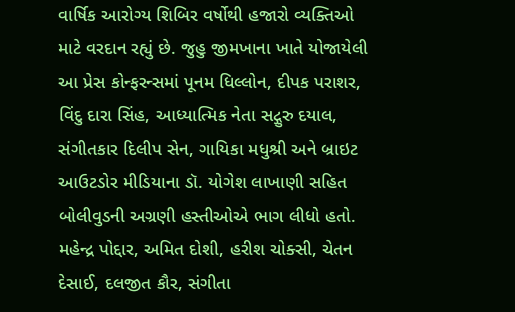વાર્ષિક આરોગ્ય શિબિર વર્ષોથી હજારો વ્યક્તિઓ માટે વરદાન રહ્યું છે. જુહુ જીમખાના ખાતે યોજાયેલી આ પ્રેસ કોન્ફરન્સમાં પૂનમ ધિલ્લોન, દીપક પરાશર, વિંદુ દારા સિંહ, આધ્યાત્મિક નેતા સદ્ગુરુ દયાલ, સંગીતકાર દિલીપ સેન, ગાયિકા મધુશ્રી અને બ્રાઇટ આઉટડોર મીડિયાના ડૉ. યોગેશ લાખાણી સહિત બોલીવુડની અગ્રણી હસ્તીઓએ ભાગ લીધો હતો. મહેન્દ્ર પોદ્દાર, અમિત દોશી, હરીશ ચોક્સી, ચેતન દેસાઈ, દલજીત કૌર, સંગીતા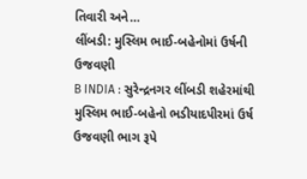તિવારી અને…
લીંબડી: મુસ્લિમ ભાઈ-બહેનોમાં ઉર્ષની ઉજવણી
B INDIA : સુરેન્દ્રનગર લીંબડી શહેરમાંથી મુસ્લિમ ભાઈ-બહેનો ભડીયાદપીરમાં ઉર્ષ ઉજવણી ભાગ રૂપે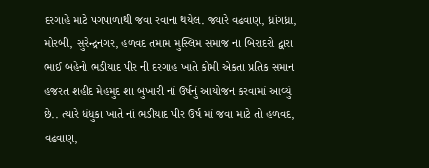દરગાહે માટે પગપાળાથી જવા રવાના થયેલ. જ્યારે વઢવાણ, ધ્રાંગધ્રા, મોરબી, સુરેન્દ્રનગર, હળવદ તમામ મુસ્લિમ સમાજ ના બિરાદરો દ્વારા ભાઈ બહેનો ભડીયાદ પીર ની દરગાહ ખાતે કોમી એકતા પ્રતિક સમાન હજરત શહીદ મેહમુદ શા બુખારી નાં ઉર્ષનું આયોજન કરવામાં આવ્યું છે.. ત્યારે ધંધુકા ખાતે નાં ભડીયાદ પીર ઉર્ષ માં જવા માટે તો હળવદ, વઢવાણ,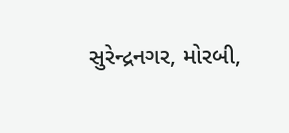સુરેન્દ્રનગર, મોરબી,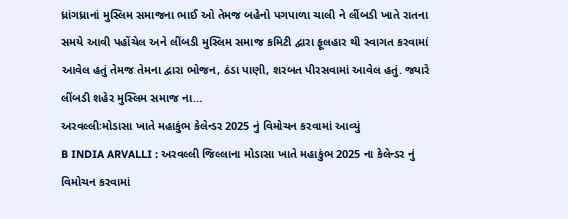ધ્રાંગધ્રાનાં મુસ્લિમ સમાજના ભાઈ ઓ તેમજ બહેનો પગપાળા ચાલી ને લીંબડી ખાતે રાતના સમયે આવી પહોંચેલ અને લીંબડી મુસ્લિમ સમાજ કમિટી દ્વારા ફૂલહાર થી સ્વાગત કરવામાં આવેલ હતું તેમજ તેમના દ્વારા ભોજન, ઠંડા પાણી, શરબત પીરસવામાં આવેલ હતું. જ્યારે લીંબડી શહેર મુસ્લિમ સમાજ ના…
અરવલ્લીઃમોડાસા ખાતે મહાકુંભ કેલેન્ડર 2025 નું વિમોચન કરવામાં આવ્યું
B INDIA ARVALLI : અરવલ્લી જિલ્લાના મોડાસા ખાતે મહાકુંભ 2025 ના કેલેન્ડર નું વિમોચન કરવામાં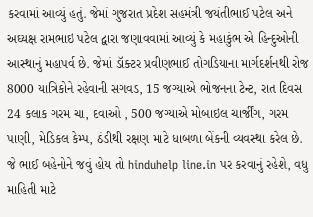કરવામાં આવ્યું હતું. જેમાં ગુજરાત પ્રદેશ સહમંત્રી જયંતીભાઈ પટેલ અને અઘ્યક્ષ રામભાઇ પટેલ દ્વારા જણાવવામાં આવ્યું કે મહાકુંભ એ હિન્દુઓની આસ્થાનું મહાપર્વ છે. જેમાં ડૉક્ટર પ્રવીણભાઈ તોગડિયાના માર્ગદર્શનથી રોજ 8000 યાત્રિકોને રહેવાની સગવડ, 15 જગ્યાએ ભોજનના ટેન્ટ, રાત દિવસ 24 કલાક ગરમ ચા, દવાઓ , 500 જગ્યાએ મોબાઇલ ચાર્જીંગ, ગરમ પાણી, મેડિકલ કેમ્પ, ઠંડીથી રક્ષણ માટે ધાબળા બેંકની વ્યવસ્થા કરેલ છે. જે ભાઈ બહેનોને જવું હોય તો hinduhelp line.in પર કરવાનું રહેશે, વધુ માહિતી માટે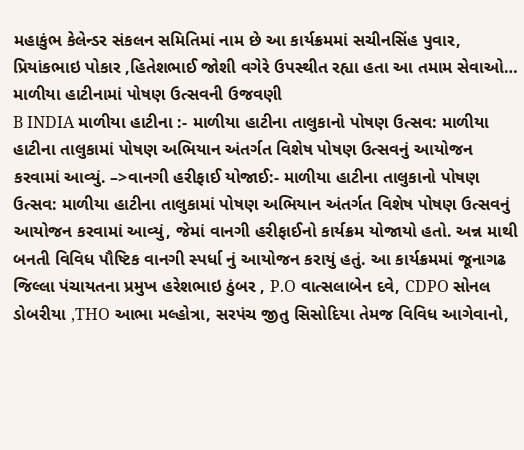મહાકુંભ કેલેન્ડર સંકલન સમિતિમાં નામ છે આ કાર્યક્રમમાં સચીનસિંહ પુવાર, પ્રિયાંકભાઇ પોકાર ,હિતેશભાઈ જોશી વગેરે ઉપસ્થીત રહ્યા હતા આ તમામ સેવાઓ…
માળીયા હાટીનામાં પોષણ ઉત્સવની ઉજવણી
B INDIA માળીયા હાટીના :- માળીયા હાટીના તાલુકાનો પોષણ ઉત્સવ: માળીયા હાટીના તાલુકામાં પોષણ અભિયાન અંતર્ગત વિશેષ પોષણ ઉત્સવનું આયોજન કરવામાં આવ્યું. –>વાનગી હરીફાઈ યોજાઈ:- માળીયા હાટીના તાલુકાનો પોષણ ઉત્સવ: માળીયા હાટીના તાલુકામાં પોષણ અભિયાન અંતર્ગત વિશેષ પોષણ ઉત્સવનું આયોજન કરવામાં આવ્યું, જેમાં વાનગી હરીફાઈનો કાર્યક્રમ યોજાયો હતો. અન્ન માથી બનતી વિવિધ પૌષ્ટિક વાનગી સ્પર્ધા નું આયોજન કરાયું હતું. આ કાર્યક્રમમાં જૂનાગઢ જિલ્લા પંચાયતના પ્રમુખ હરેશભાઇ ઠુંબર , P.O વાત્સલાબેન દવે, CDPO સોનલ ડોબરીયા ,THO આભા મલ્હોત્રા, સરપંચ જીતુ સિસોદિયા તેમજ વિવિધ આગેવાનો,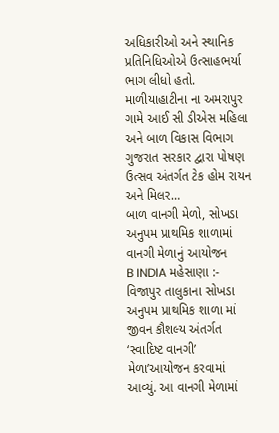અધિકારીઓ અને સ્થાનિક પ્રતિનિધિઓએ ઉત્સાહભર્યા ભાગ લીધો હતો. માળીયાહાટીના ના અમરાપુર ગામે આઈ સી ડીએસ મહિલા અને બાળ વિકાસ વિભાગ ગુજરાત સરકાર દ્વારા પોષણ ઉત્સવ અંતર્ગત ટેક હોમ રાયન અને મિલર…
બાળ વાનગી મેળો, સોખડા અનુપમ પ્રાથમિક શાળામાં વાનગી મેળાનું આયોજન
B INDIA મહેસાણા :- વિજાપુર તાલુકાના સોખડા અનુપમ પ્રાથમિક શાળા માં જીવન કૌશલ્ય અંતર્ગત ‘સ્વાદિષ્ટ વાનગી’ મેળા’આયોજન કરવામાં આવ્યું. આ વાનગી મેળામાં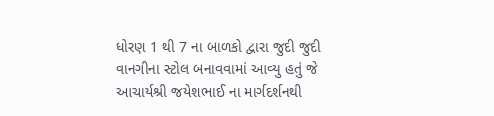ધોરણ 1 થી 7 ના બાળકો દ્વારા જુદી જુદી વાનગીના સ્ટોલ બનાવવામાં આવ્યુ હતું જે આચાર્યશ્રી જયેશભાઈ ના માર્ગદર્શનથી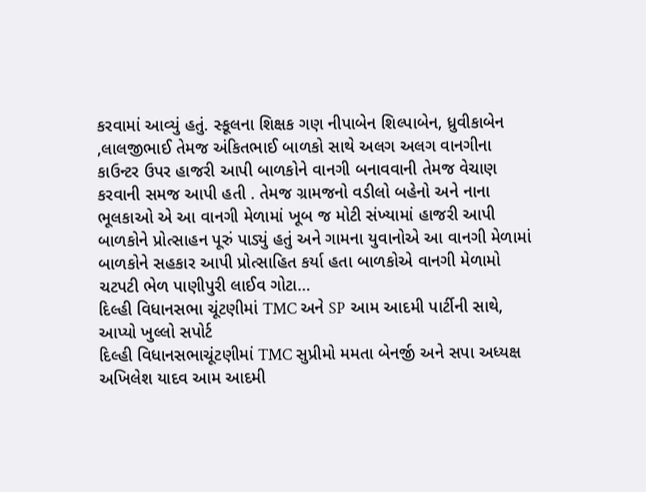કરવામાં આવ્યું હતું. સ્કૂલના શિક્ષક ગણ નીપાબેન શિલ્પાબેન, ધ્રુવીકાબેન ,લાલજીભાઈ તેમજ અંકિતભાઈ બાળકો સાથે અલગ અલગ વાનગીના કાઉન્ટર ઉપર હાજરી આપી બાળકોને વાનગી બનાવવાની તેમજ વેચાણ કરવાની સમજ આપી હતી . તેમજ ગ્રામજનો વડીલો બહેનો અને નાના ભૂલકાઓ એ આ વાનગી મેળામાં ખૂબ જ મોટી સંખ્યામાં હાજરી આપી બાળકોને પ્રોત્સાહન પૂરું પાડ્યું હતું અને ગામના યુવાનોએ આ વાનગી મેળામાં બાળકોને સહકાર આપી પ્રોત્સાહિત કર્યા હતા બાળકોએ વાનગી મેળામો ચટપટી ભેળ પાણીપુરી લાઈવ ગોટા…
દિલ્હી વિધાનસભા ચૂંટણીમાં TMC અને SP આમ આદમી પાર્ટીની સાથે, આપ્યો ખુલ્લો સપોર્ટ
દિલ્હી વિધાનસભાચૂંટણીમાં TMC સુપ્રીમો મમતા બેનર્જી અને સપા અધ્યક્ષ અખિલેશ યાદવ આમ આદમી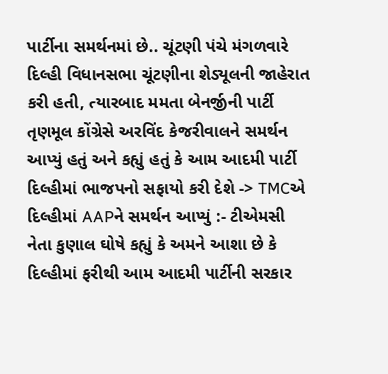પાર્ટીના સમર્થનમાં છે.. ચૂંટણી પંચે મંગળવારે દિલ્હી વિધાનસભા ચૂંટણીના શેડ્યૂલની જાહેરાત કરી હતી, ત્યારબાદ મમતા બેનર્જીની પાર્ટી તૃણમૂલ કોંગ્રેસે અરવિંદ કેજરીવાલને સમર્થન આપ્યું હતું અને કહ્યું હતું કે આમ આદમી પાર્ટી દિલ્હીમાં ભાજપનો સફાયો કરી દેશે -> TMCએ દિલ્હીમાં AAPને સમર્થન આપ્યું :- ટીએમસી નેતા કુણાલ ઘોષે કહ્યું કે અમને આશા છે કે દિલ્હીમાં ફરીથી આમ આદમી પાર્ટીની સરકાર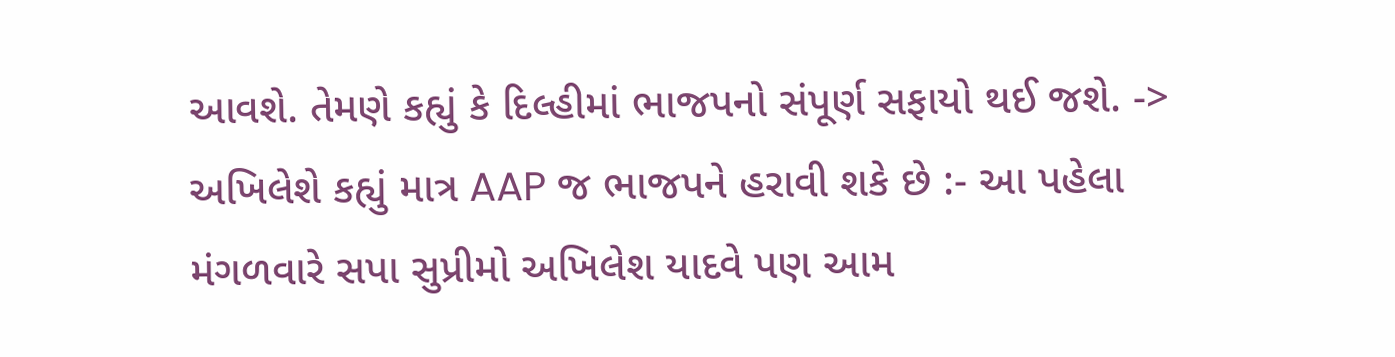આવશે. તેમણે કહ્યું કે દિલ્હીમાં ભાજપનો સંપૂર્ણ સફાયો થઈ જશે. -> અખિલેશે કહ્યું માત્ર AAP જ ભાજપને હરાવી શકે છે :- આ પહેલા મંગળવારે સપા સુપ્રીમો અખિલેશ યાદવે પણ આમ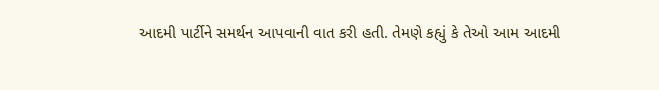આદમી પાર્ટીને સમર્થન આપવાની વાત કરી હતી. તેમણે કહ્યું કે તેઓ આમ આદમી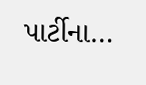પાર્ટીના…